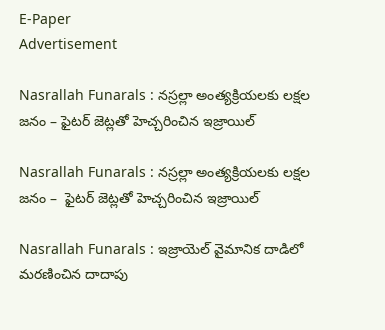E-Paper
Advertisement

Nasrallah Funarals : నస్రల్లా అంత్యక్రియలకు లక్షల జనం – ఫైటర్ జెట్లతో హెచ్చరించిన ఇజ్రాయిల్

Nasrallah Funarals : నస్రల్లా అంత్యక్రియలకు లక్షల జనం –  ఫైటర్ జెట్లతో హెచ్చరించిన ఇజ్రాయిల్

Nasrallah Funarals : ఇజ్రాయెల్ వైమానిక దాడిలో మరణించిన దాదాపు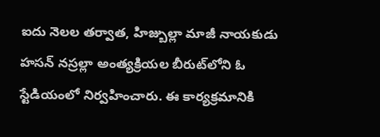ఐదు నెలల తర్వాత, హిజ్బుల్లా మాజీ నాయకుడు హసన్ నస్రల్లా అంత్యక్రియల బీరుట్‌లోని ఓ స్టేడియంలో నిర్వహించారు. ఈ కార్యక్రమానికి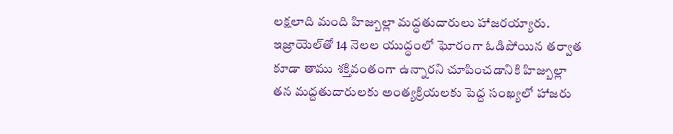లక్షలాది మంది హిజ్బుల్లా మద్ధతుదారులు హాజరయ్యారు. ఇజ్రాయెల్‌తో 14 నెలల యుద్ధంలో ఘోరంగా ఓడిపోయిన తర్వాత కూడా తాము శక్తివంతంగా ఉన్నారని చూపించడానికి హిజ్బుల్లా తన మద్దతుదారులకు అంత్యక్రియలకు పెద్ద సంఖ్యలో హాజరు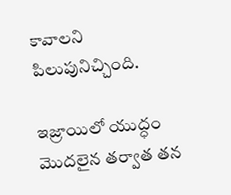కావాలని పిలుపునిచ్చింది.

ఇజ్రాయిలో యుద్ధం మొదలైన తర్వాత తన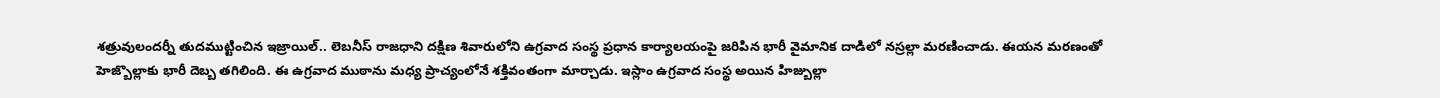శత్రువులందర్నీ తుదముట్టించిన ఇజ్రాయిల్.. లెబనీస్ రాజధాని దక్షిణ శివారులోని ఉగ్రవాద సంస్థ ప్రధాన కార్యాలయంపై జరిపిన భారీ వైమానిక దాడిలో నస్రల్లా మరణించాడు. ఈయన మరణంతో హెజ్బొల్లాకు భారీ దెబ్బ తగిలింది. ఈ ఉగ్రవాద ముఠాను మధ్య ప్రాచ్యంలోనే శక్తివంతంగా మార్చాడు. ఇస్లాం ఉగ్రవాద సంస్థ అయిన హిజ్బుల్లా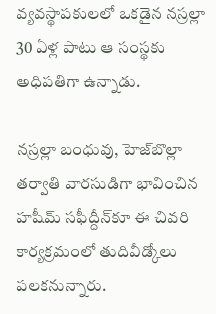వ్యవస్థాపకులలో ఒకడైన నస్రల్లా 30 ఏళ్ల పాటు ఆ సంస్థకు అధిపతిగా ఉన్నాడు.

నస్రల్లా బంధువు, హెజ్‌బొల్లా తర్వాతి వారసుడిగా భావించిన హషీమ్‌ సఫీద్దీన్‌కూ ఈ చివరి కార్యక్రమంలో తుదివీడ్కోలు పలకనున్నారు.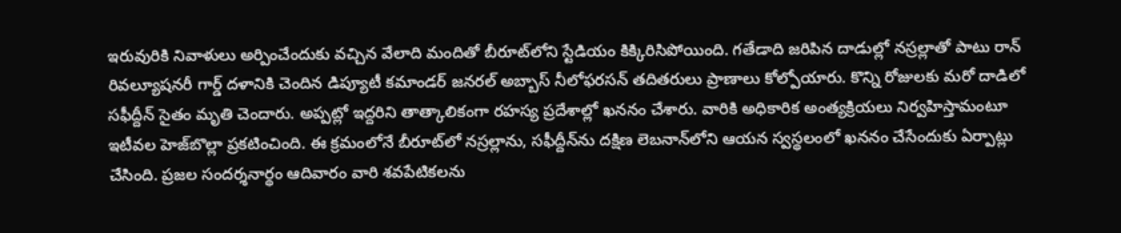ఇరువురికి నివాళులు అర్పించేందుకు వచ్చిన వేలాది మందితో బీరూట్‌లోని స్టేడియం కిక్కిరిసిపోయింది. గతేడాది జరిపిన దాడుల్లో నస్రల్లాతో పాటు రాన్‌ రివల్యూషనరీ గార్డ్‌ దళానికి చెందిన డిప్యూటీ కమాండర్‌ జనరల్‌ అబ్బాస్‌ నీలోఫరసన్‌ తదితరులు ప్రాణాలు కోల్పోయారు. కొన్ని రోజులకు మరో దాడిలో సఫీద్దీన్‌ సైతం మృతి చెందారు. అప్పట్లో ఇద్దరిని తాత్కాలికంగా రహస్య ప్రదేశాల్లో ఖననం చేశారు. వారికి అధికారిక అంత్యక్రియలు నిర్వహిస్తామంటూ ఇటీవల హెజ్‌బొల్లా ప్రకటించింది. ఈ క్రమంలోనే బీరూట్‌లో నస్రల్లాను, సఫీద్దీన్‌ను దక్షిణ లెబనాన్‌లోని ఆయన స్వస్థలంలో ఖననం చేసేందుకు ఏర్పాట్లు చేసింది. ప్రజల సందర్శనార్థం ఆదివారం వారి శవపేటికలను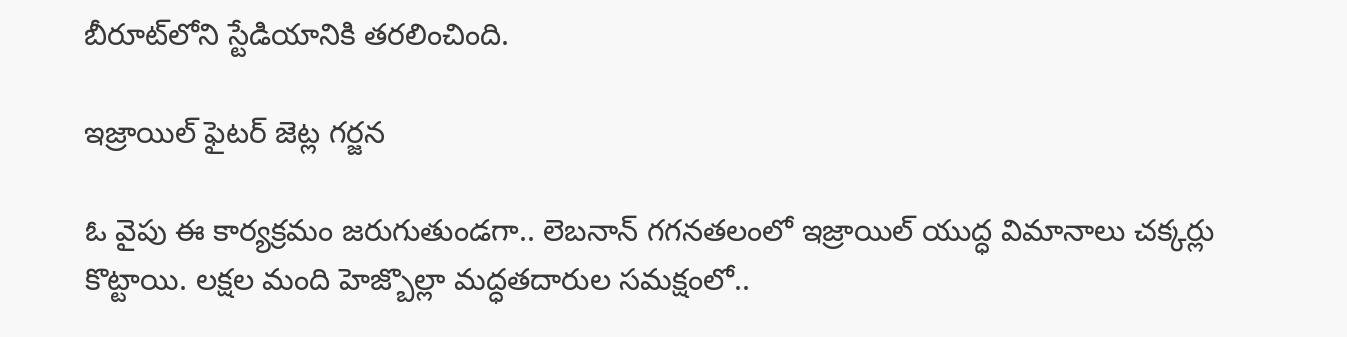బీరూట్‌లోని స్టేడియానికి తరలించింది.

ఇజ్రాయిల్ ఫైటర్ జెట్ల గర్జన

ఓ వైపు ఈ కార్యక్రమం జరుగుతుండగా.. లెబనాన్ గగనతలంలో ఇజ్రాయిల్ యుద్ధ విమానాలు చక్కర్లు కొట్టాయి. లక్షల మంది హెజ్బొల్లా మద్ధతదారుల సమక్షంలో..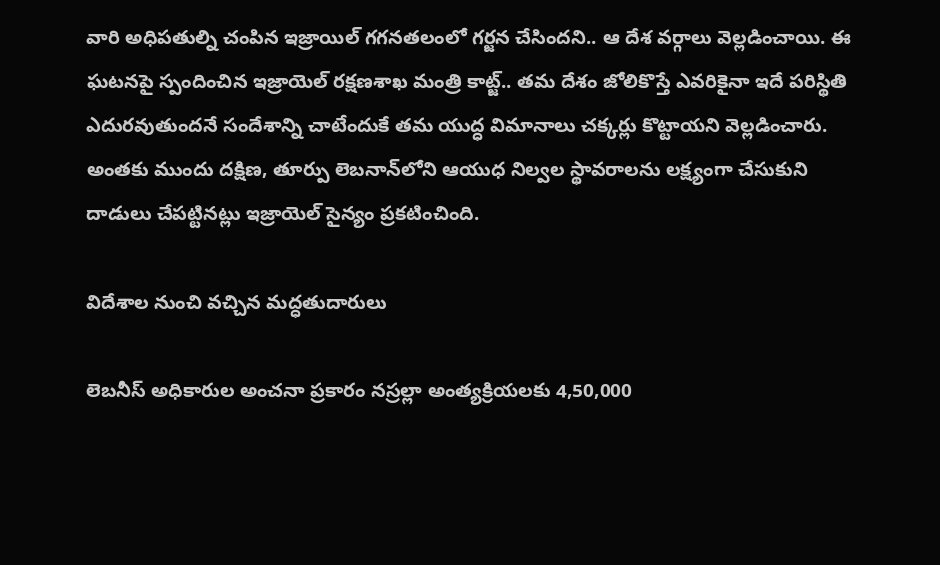వారి అధిపతుల్ని చంపిన ఇజ్రాయిల్ గగనతలంలో గర్జన చేసిందని.. ఆ దేశ వర్గాలు వెల్లడించాయి. ఈ ఘటనపై స్పందించిన ఇజ్రాయెల్‌ రక్షణశాఖ మంత్రి కాట్జ్‌.. తమ దేశం జోలికొస్తే ఎవరికైనా ఇదే పరిస్థితి ఎదురవుతుందనే సందేశాన్ని చాటేందుకే తమ యుద్ధ విమానాలు చక్కర్లు కొట్టాయని వెల్లడించారు. అంతకు ముందు దక్షిణ, తూర్పు లెబనాన్‌లోని ఆయుధ నిల్వల స్థావరాలను లక్ష్యంగా చేసుకుని దాడులు చేపట్టినట్లు ఇజ్రాయెల్ సైన్యం ప్రకటించింది.

విదేశాల నుంచి వచ్చిన మద్ధతుదారులు

లెబనీస్ అధికారుల అంచనా ప్రకారం నస్రల్లా అంత్యక్రియలకు 4,50,000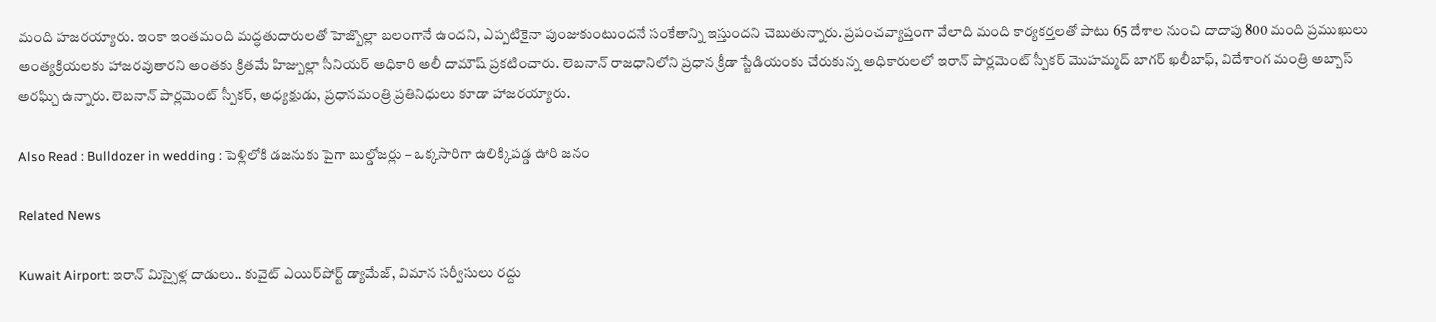మంది హజరయ్యారు. ఇంకా ఇంతమంది మద్ధతుదారులతో హెజ్బొల్లా బలంగానే ఉందని, ఎప్పటికైనా పుంజుకుంటుందనే సంకేతాన్ని ఇస్తుందని చెబుతున్నారు. ప్రపంచవ్యాప్తంగా వేలాది మంది కార్యకర్తలతో పాటు 65 దేశాల నుంచి దాదాపు 800 మంది ప్రముఖులు అంత్యక్రియలకు హాజరవుతారని అంతకు క్రితమే హిజ్బుల్లా సీనియర్ అధికారి అలీ దామౌష్ ప్రకటించారు. లెబనాన్ రాజధానిలోని ప్రధాన క్రీడా స్టేడియంకు చేరుకున్న అధికారులలో ఇరాన్ పార్లమెంట్ స్పీకర్ మొహమ్మద్ బాగర్ ఖలీబాఫ్, విదేశాంగ మంత్రి అబ్బాస్ అరఘ్చి ఉన్నారు. లెబనాన్ పార్లమెంట్ స్పీకర్, అధ్యక్షుడు, ప్రధానమంత్రి ప్రతినిధులు కూడా హాజరయ్యారు.

Also Read : Bulldozer in wedding : పెళ్లిలోకి డజనుకు పైగా బుల్డోజర్లు – ఒక్కసారిగా ఉలిక్కిపడ్డ ఊరి జనం

Related News

Kuwait Airport: ఇరాన్ మిస్సైళ్ల దాడులు.. కువైట్‌ ఎయిర్‌పోర్ట్ డ్యామేజ్, విమాన సర్వీసులు రద్దు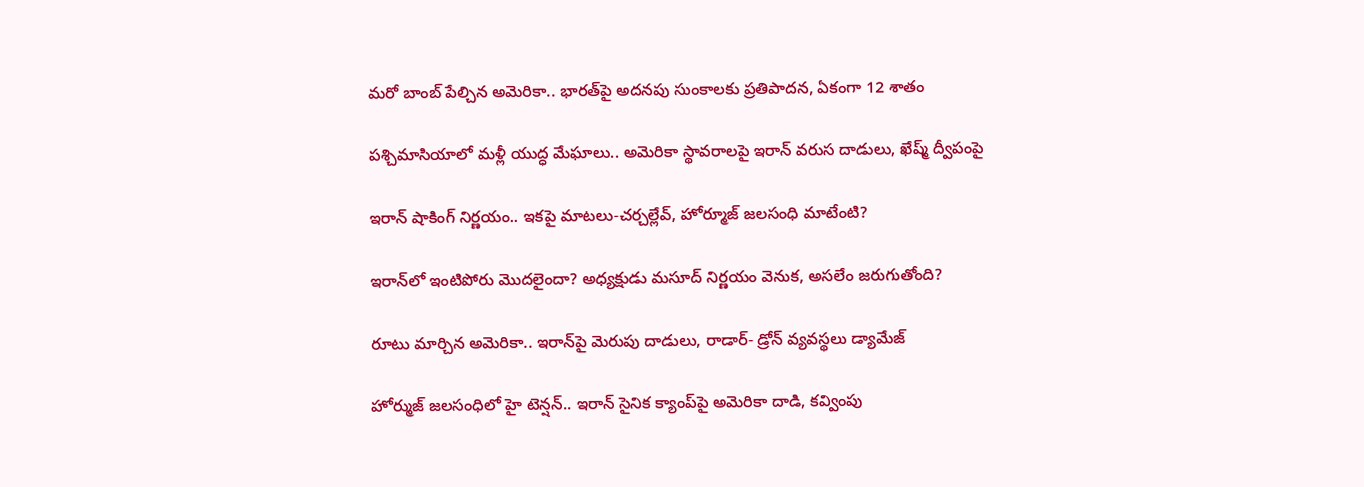మరో బాంబ్‌ పేల్చిన అమెరికా.. భారత్‌పై అదనపు సుంకాలకు ప్రతిపాదన, ఏకంగా 12 శాతం

పశ్చిమాసియాలో మళ్లీ యుద్ధ మేఘాలు.. అమెరికా స్థావరాలపై ఇరాన్ వరుస దాడులు, ఖేష్మ్ ద్వీపంపై

ఇరాన్ షాకింగ్ నిర్ణయం.. ఇకపై మాటలు-చర్చల్లేవ్, హోర్మూజ్ జలసంధి మాటేంటి?

ఇరాన్‌లో ఇంటిపోరు మొదలైందా? అధ్యక్షుడు మసూద్‌ నిర్ణయం వెనుక, అసలేం జరుగుతోంది?

రూటు మార్చిన అమెరికా.. ఇరాన్‌పై మెరుపు దాడులు, రాడార్- డ్రోన్ వ్యవస్థలు డ్యామేజ్

హోర్ముజ్ జలసంధిలో హై టెన్షన్.. ఇరాన్ సైనిక క్యాంప్‌పై అమెరికా దాడి, కవ్వింపు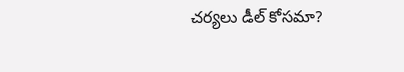చర్యలు డీల్ కోసమా?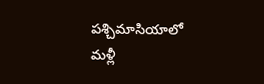పశ్చిమాసియాలో మళ్లీ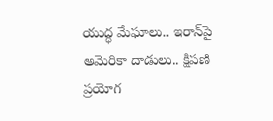యుద్ధ మేఘాలు.. ఇరాన్‌పై అమెరికా దాడులు.. క్షిపణి ప్రయోగ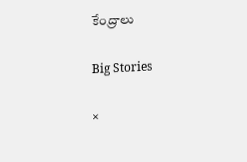కేంద్రాలు

Big Stories

×